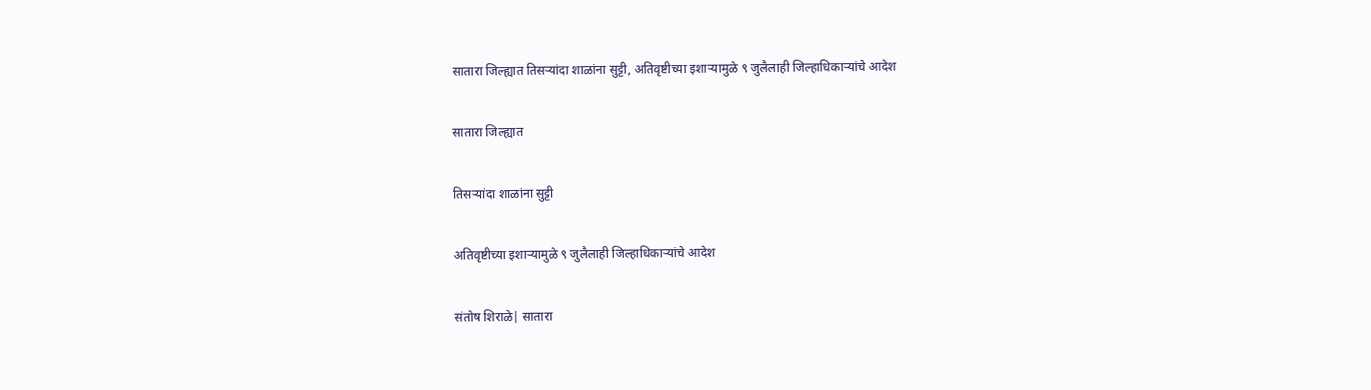सातारा जिल्ह्यात तिसऱ्यांदा शाळांना सुट्टी, अतिवृष्टीच्या इशाऱ्यामुळे ९ जुलैलाही जिल्हाधिकाऱ्यांचे आदेश

सातारा जिल्ह्यात

तिसऱ्यांदा शाळांना सुट्टी

अतिवृष्टीच्या इशाऱ्यामुळे ९ जुलैलाही जिल्हाधिकाऱ्यांचे आदेश

संतोष शिराळे| सातारा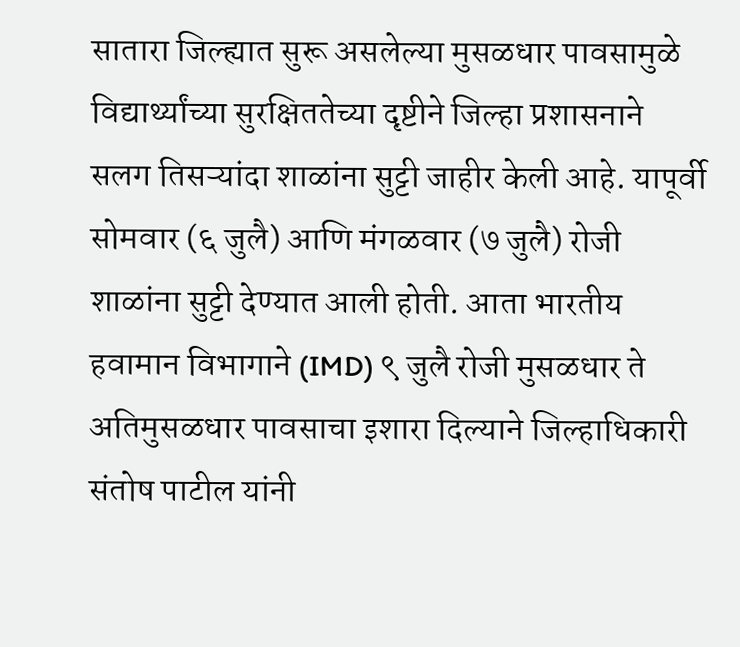सातारा जिल्ह्यात सुरू असलेल्या मुसळधार पावसामुळे विद्यार्थ्यांच्या सुरक्षिततेच्या दृष्टीने जिल्हा प्रशासनाने सलग तिसऱ्यांदा शाळांना सुट्टी जाहीर केली आहे. यापूर्वी सोमवार (६ जुलै) आणि मंगळवार (७ जुलै) रोजी शाळांना सुट्टी देण्यात आली होती. आता भारतीय हवामान विभागाने (IMD) ९ जुलै रोजी मुसळधार ते अतिमुसळधार पावसाचा इशारा दिल्याने जिल्हाधिकारी संतोष पाटील यांनी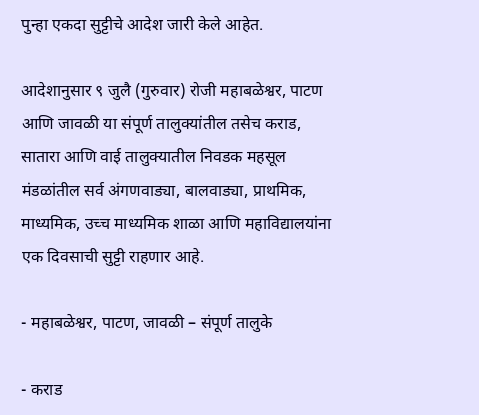पुन्हा एकदा सुट्टीचे आदेश जारी केले आहेत.

आदेशानुसार ९ जुलै (गुरुवार) रोजी महाबळेश्वर, पाटण आणि जावळी या संपूर्ण तालुक्यांतील तसेच कराड, सातारा आणि वाई तालुक्यातील निवडक महसूल मंडळांतील सर्व अंगणवाड्या, बालवाड्या, प्राथमिक, माध्यमिक, उच्च माध्यमिक शाळा आणि महाविद्यालयांना एक दिवसाची सुट्टी राहणार आहे.

- महाबळेश्वर, पाटण, जावळी – संपूर्ण तालुके

- कराड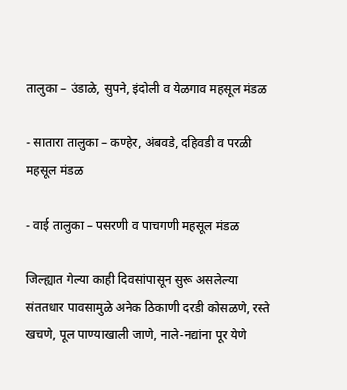तालुका – उंडाळे, सुपने, इंदोली व येळगाव महसूल मंडळ

- सातारा तालुका – कण्हेर, अंबवडे, दहिवडी व परळी महसूल मंडळ

- वाई तालुका – पसरणी व पाचगणी महसूल मंडळ

जिल्ह्यात गेल्या काही दिवसांपासून सुरू असलेल्या संततधार पावसामुळे अनेक ठिकाणी दरडी कोसळणे, रस्ते खचणे, पूल पाण्याखाली जाणे, नाले-नद्यांना पूर येणे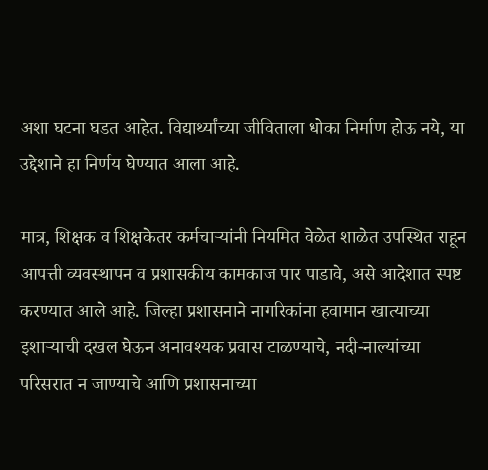अशा घटना घडत आहेत. विद्यार्थ्यांच्या जीविताला धोका निर्माण होऊ नये, या उद्देशाने हा निर्णय घेण्यात आला आहे.

मात्र, शिक्षक व शिक्षकेतर कर्मचाऱ्यांनी नियमित वेळेत शाळेत उपस्थित राहून आपत्ती व्यवस्थापन व प्रशासकीय कामकाज पार पाडावे, असे आदेशात स्पष्ट करण्यात आले आहे. जिल्हा प्रशासनाने नागरिकांना हवामान खात्याच्या इशाऱ्याची दखल घेऊन अनावश्यक प्रवास टाळण्याचे, नदी-नाल्यांच्या परिसरात न जाण्याचे आणि प्रशासनाच्या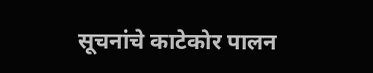सूचनांचे काटेकोर पालन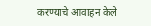करण्याचे आवाहन केले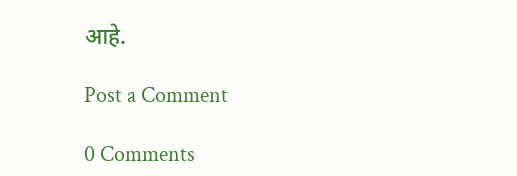आहे.

Post a Comment

0 Comments